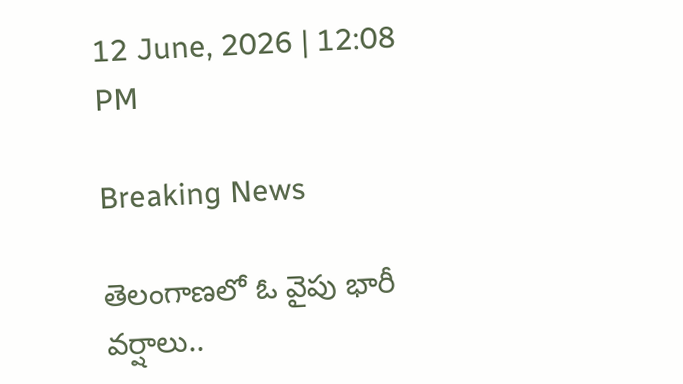12 June, 2026 | 12:08 PM

Breaking News

తెలంగాణలో ఓ వైపు భారీ వర్షాలు..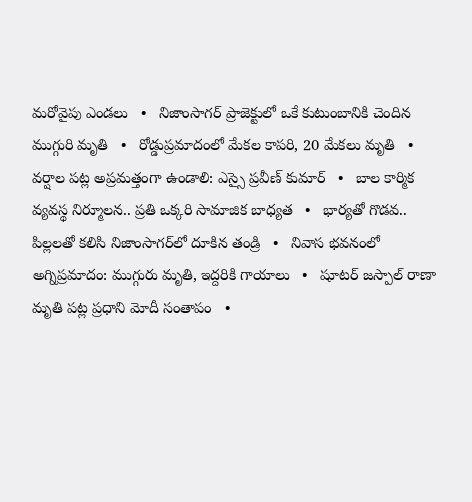మరోవైపు ఎండలు   •   నిజాంసాగర్ ప్రాజెక్టులో ఒకే కుటుంబానికి చెందిన ముగ్గురి మృతి   •   రోడ్డుప్రమాదంలో మేకల కాపరి, 20 మేకలు మృతి   •   వర్షాల పట్ల అప్రమత్తంగా ఉండాలి: ఎస్సై ప్రవీణ్ కుమార్   •   బాల కార్మిక వ్యవస్థ నిర్మూలన.. ప్రతి ఒక్కరి సామాజిక బాధ్యత   •   భార్య‌తో గొడ‌వ‌.. పిల్లలతో కలిసి నిజాంసాగ‌ర్‌లో దూకిన తండ్రి   •   నివాస భవనంలో అగ్నిప్రమాదం: ముగ్గురు మృతి, ఇద్దరికి గాయాలు   •   షూటర్ జస్పాల్ రాణా మృతి పట్ల ప్రధాని మోదీ సంతాపం   •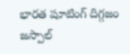భారత షూటింగ్ దిగ్గజం జస్పాల్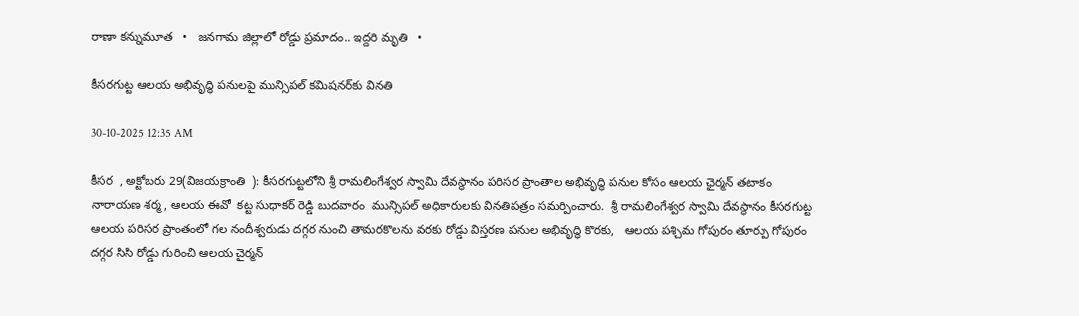రాణా కన్నుమూత   •   జనగామ జిల్లాలో రోడ్డు ప్రమాదం.. ఇద్దరి మృతి   •

కీసరగుట్ట ఆలయ అభివృద్ధి పనులపై మున్సిపల్ కమిషనర్‌కు వినతి

30-10-2025 12:35 AM

కీసర  , అక్టోబరు 29(విజయక్రాంతి  ): కీసరగుట్టలోని శ్రీ రామలింగేశ్వర స్వామి దేవస్థానం పరిసర ప్రాంతాల అభివృద్ధి పనుల కోసం ఆలయ ఛైర్మన్ తటాకం నారాయణ శర్మ, ఆలయ ఈవో  కట్ట సుధాకర్ రెడ్డి బుదవారం  మున్సిపల్ అధికారులకు వినతిపత్రం సమర్పించారు.  శ్రీ రామలింగేశ్వర స్వామి దేవస్థానం కీసరగుట్ట ఆలయ పరిసర ప్రాంతంలో గల నందీశ్వరుడు దగ్గర నుంచి తామరకొలను వరకు రోడ్డు విస్తరణ పనుల అభివృద్ధి కొరకు,   ఆలయ పశ్చిమ గోపురం తూర్పు గోపురం దగ్గర సిసి రోడ్డు గురించి ఆలయ చైర్మన్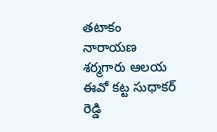తటాకం నారాయణ శర్మగారు ఆలయ ఈవో కట్ట సుధాకర్ రెడ్డి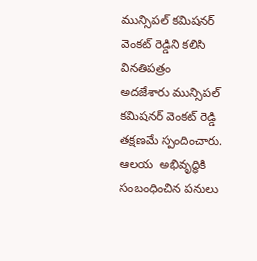మున్సిపల్ కమిషనర్ వెంకట్ రెడ్డిని కలిసి వినతిపత్రం  అదజేశారు మున్సిపల్ కమిషనర్ వెంకట్ రెడ్డి  తక్షణమే స్పందించారు.  ఆలయ  అభివృద్ధికి సంబంధించిన పనులు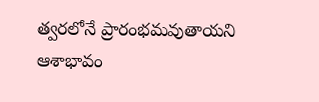త్వరలోనే ప్రారంభమవుతాయని ఆశాభావం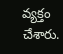వ్యక్తం చేశారు.